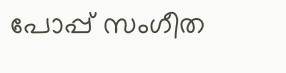പോപ്പ് സംഗീത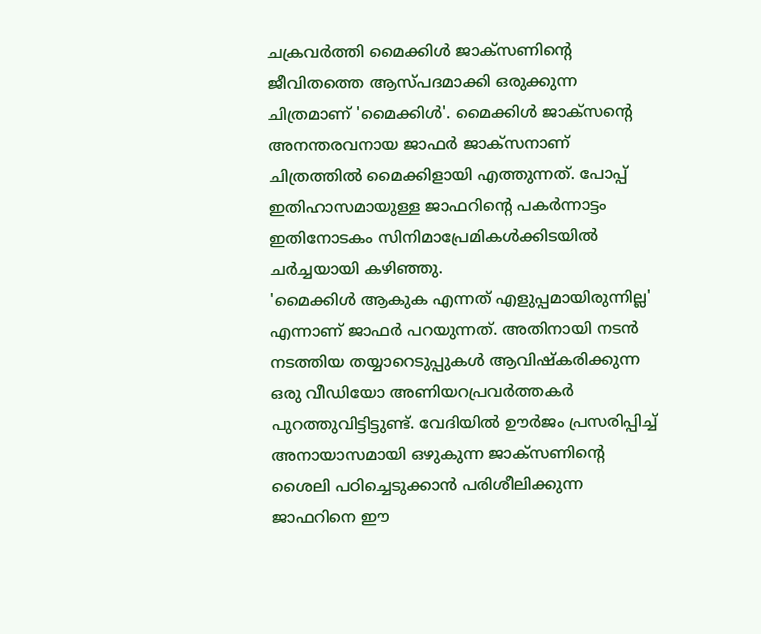ചക്രവർത്തി മൈക്കിൾ ജാക്സണിന്റെ ജീവിതത്തെ ആസ്പദമാക്കി ഒരുക്കുന്ന ചിത്രമാണ് 'മൈക്കിൾ'. മൈക്കിൾ ജാക്സന്റെ അനന്തരവനായ ജാഫർ ജാക്സനാണ് ചിത്രത്തിൽ മൈക്കിളായി എത്തുന്നത്. പോപ്പ് ഇതിഹാസമായുള്ള ജാഫറിന്റെ പകർന്നാട്ടം ഇതിനോടകം സിനിമാപ്രേമികൾക്കിടയിൽ ചർച്ചയായി കഴിഞ്ഞു.
'മൈക്കിൾ ആകുക എന്നത് എളുപ്പമായിരുന്നില്ല' എന്നാണ് ജാഫർ പറയുന്നത്. അതിനായി നടൻ നടത്തിയ തയ്യാറെടുപ്പുകൾ ആവിഷ്കരിക്കുന്ന ഒരു വീഡിയോ അണിയറപ്രവർത്തകർ പുറത്തുവിട്ടിട്ടുണ്ട്. വേദിയിൽ ഊർജം പ്രസരിപ്പിച്ച് അനായാസമായി ഒഴുകുന്ന ജാക്സണിന്റെ ശൈലി പഠിച്ചെടുക്കാൻ പരിശീലിക്കുന്ന ജാഫറിനെ ഈ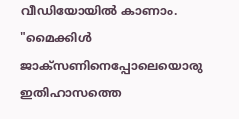വീഡിയോയിൽ കാണാം.
"മൈക്കിൾ ജാക്സണിനെപ്പോലെയൊരു ഇതിഹാസത്തെ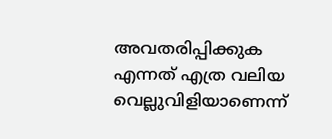അവതരിപ്പിക്കുക എന്നത് എത്ര വലിയ വെല്ലുവിളിയാണെന്ന്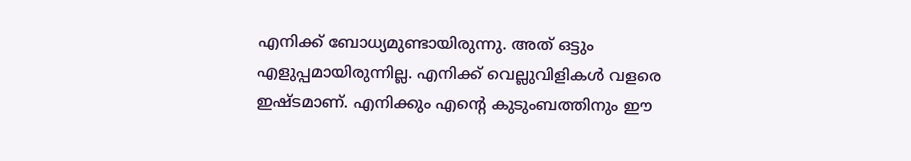എനിക്ക് ബോധ്യമുണ്ടായിരുന്നു. അത് ഒട്ടും എളുപ്പമായിരുന്നില്ല. എനിക്ക് വെല്ലുവിളികൾ വളരെ ഇഷ്ടമാണ്. എനിക്കും എന്റെ കുടുംബത്തിനും ഈ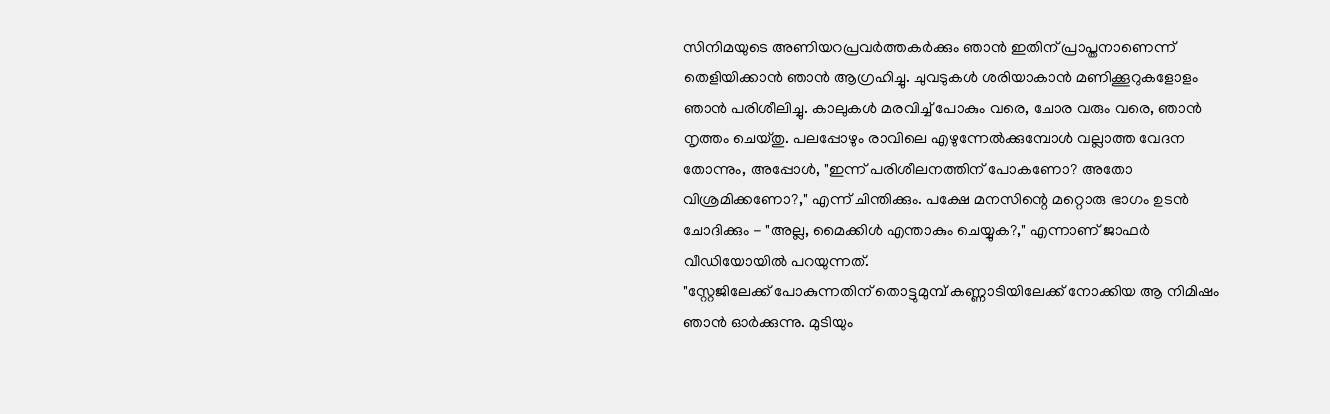സിനിമയുടെ അണിയറപ്രവർത്തകർക്കും ഞാൻ ഇതിന് പ്രാപ്തനാണെന്ന് തെളിയിക്കാൻ ഞാൻ ആഗ്രഹിച്ചു. ചുവടുകൾ ശരിയാകാൻ മണിക്കൂറുകളോളം ഞാൻ പരിശീലിച്ചു. കാലുകൾ മരവിച്ച് പോകും വരെ, ചോര വരും വരെ, ഞാൻ നൃത്തം ചെയ്തു. പലപ്പോഴും രാവിലെ എഴുന്നേൽക്കുമ്പോൾ വല്ലാത്ത വേദന തോന്നും, അപ്പോൾ, "ഇന്ന് പരിശീലനത്തിന് പോകണോ? അതോ വിശ്രമിക്കണോ?," എന്ന് ചിന്തിക്കും. പക്ഷേ മനസിന്റെ മറ്റൊരു ഭാഗം ഉടൻ ചോദിക്കും - "അല്ല, മൈക്കിൾ എന്താകും ചെയ്യുക?," എന്നാണ് ജാഫർ വീഡിയോയിൽ പറയുന്നത്.
"സ്റ്റേജിലേക്ക് പോകുന്നതിന് തൊട്ടുമുമ്പ് കണ്ണാടിയിലേക്ക് നോക്കിയ ആ നിമിഷം ഞാൻ ഓർക്കുന്നു. മുടിയും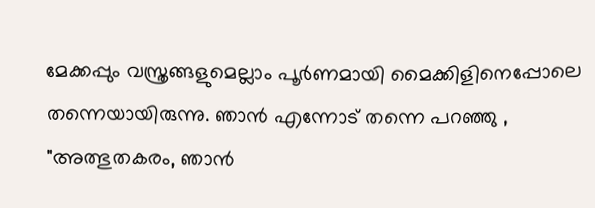മേക്കപ്പും വസ്ത്രങ്ങളുമെല്ലാം പൂർണമായി മൈക്കിളിനെപ്പോലെ തന്നെയായിരുന്നു. ഞാൻ എന്നോട് തന്നെ പറഞ്ഞു , "അത്ഭുതകരം, ഞാൻ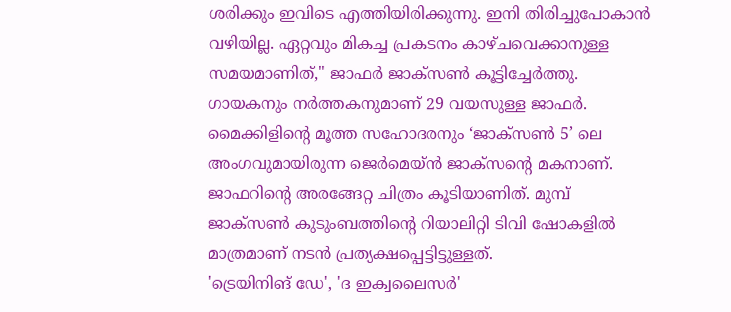ശരിക്കും ഇവിടെ എത്തിയിരിക്കുന്നു. ഇനി തിരിച്ചുപോകാൻ വഴിയില്ല. ഏറ്റവും മികച്ച പ്രകടനം കാഴ്ചവെക്കാനുള്ള സമയമാണിത്," ജാഫർ ജാക്സൺ കൂട്ടിച്ചേർത്തു.
ഗായകനും നർത്തകനുമാണ് 29 വയസുള്ള ജാഫർ. മൈക്കിളിന്റെ മൂത്ത സഹോദരനും ‘ജാക്സൺ 5’ ലെ അംഗവുമായിരുന്ന ജെർമെയ്ൻ ജാക്സന്റെ മകനാണ്. ജാഫറിന്റെ അരങ്ങേറ്റ ചിത്രം കൂടിയാണിത്. മുമ്പ് ജാക്സൺ കുടുംബത്തിന്റെ റിയാലിറ്റി ടിവി ഷോകളിൽ മാത്രമാണ് നടൻ പ്രത്യക്ഷപ്പെട്ടിട്ടുള്ളത്.
'ട്രെയിനിങ് ഡേ', 'ദ ഇക്വലൈസർ'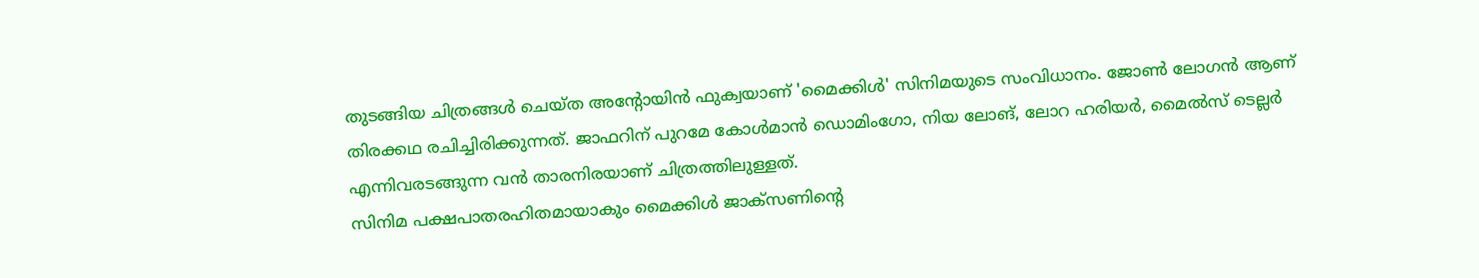തുടങ്ങിയ ചിത്രങ്ങൾ ചെയ്ത അന്റോയിൻ ഫുക്വയാണ് 'മൈക്കിൾ' സിനിമയുടെ സംവിധാനം. ജോൺ ലോഗൻ ആണ് തിരക്കഥ രചിച്ചിരിക്കുന്നത്. ജാഫറിന് പുറമേ കോൾമാൻ ഡൊമിംഗോ, നിയ ലോങ്, ലോറ ഹരിയർ, മൈൽസ് ടെല്ലർ എന്നിവരടങ്ങുന്ന വൻ താരനിരയാണ് ചിത്രത്തിലുള്ളത്.
സിനിമ പക്ഷപാതരഹിതമായാകും മൈക്കിൾ ജാക്സണിന്റെ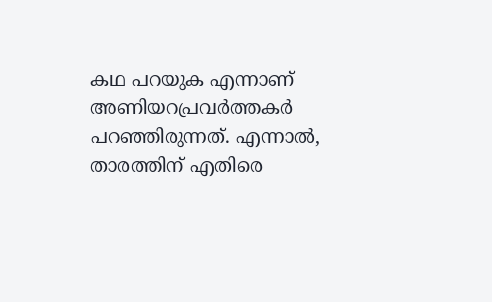കഥ പറയുക എന്നാണ് അണിയറപ്രവർത്തകർ പറഞ്ഞിരുന്നത്. എന്നാൽ, താരത്തിന് എതിരെ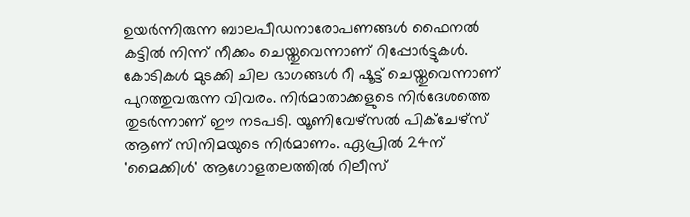ഉയർന്നിരുന്ന ബാലപീഡനാരോപണങ്ങൾ ഫൈനൽ കട്ടിൽ നിന്ന് നീക്കം ചെയ്തുവെന്നാണ് റിപ്പോർട്ടുകൾ. കോടികൾ മുടക്കി ചില ഭാഗങ്ങൾ റീ ഷൂട്ട് ചെയ്തുവെന്നാണ് പുറത്തുവരുന്ന വിവരം. നിർമാതാക്കളുടെ നിർദേശത്തെ തുടർന്നാണ് ഈ നടപടി. യൂണിവേഴ്സൽ പിക്ചേഴ്സ് ആണ് സിനിമയുടെ നിർമാണം. ഏപ്രിൽ 24ന് 'മൈക്കിൾ' ആഗോളതലത്തിൽ റിലീസ്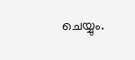ചെയ്യും.